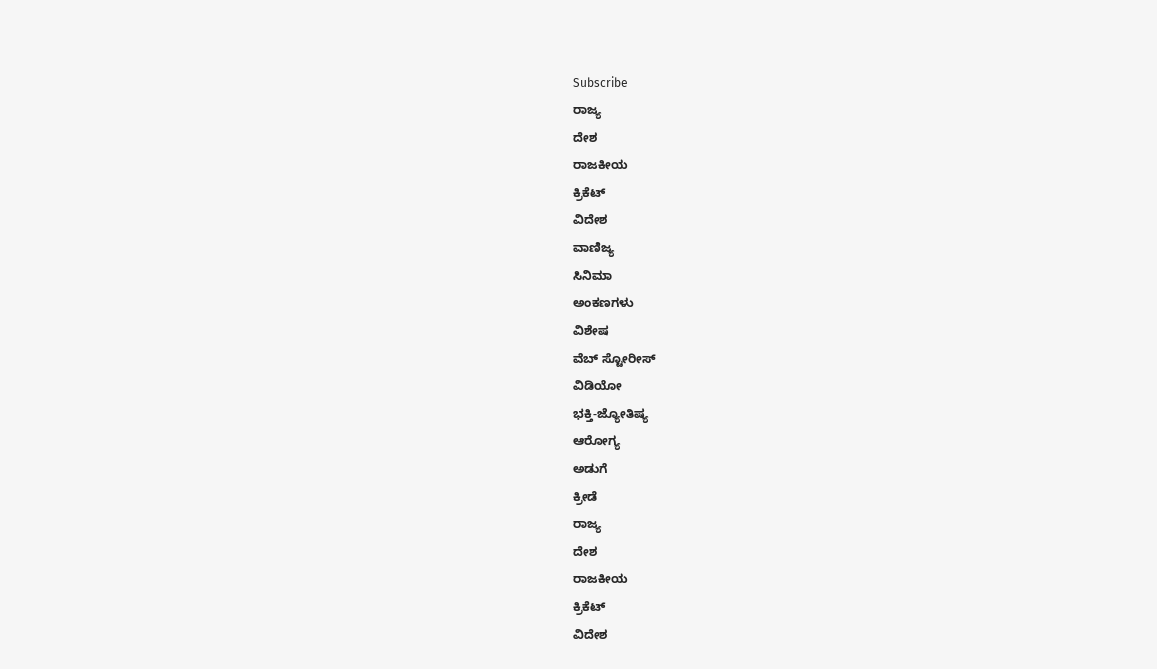Subscribe
ರಾಜ್ಯ
ದೇಶ
ರಾಜಕೀಯ
ಕ್ರಿಕೆಟ್
ವಿದೇಶ
ವಾಣಿಜ್ಯ
ಸಿನಿಮಾ
ಅಂಕಣಗಳು
ವಿಶೇಷ
ವೆಬ್ ಸ್ಟೋರೀಸ್
ವಿಡಿಯೋ
ಭಕ್ತಿ-ಜ್ಯೋತಿಷ್ಯ
ಆರೋಗ್ಯ
ಅಡುಗೆ
ಕ್ರೀಡೆ
ರಾಜ್ಯ
ದೇಶ
ರಾಜಕೀಯ
ಕ್ರಿಕೆಟ್
ವಿದೇಶ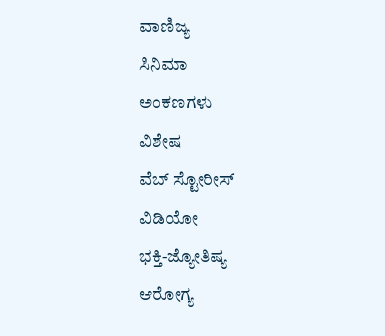ವಾಣಿಜ್ಯ
ಸಿನಿಮಾ
ಅಂಕಣಗಳು
ವಿಶೇಷ
ವೆಬ್ ಸ್ಟೋರೀಸ್
ವಿಡಿಯೋ
ಭಕ್ತಿ-ಜ್ಯೋತಿಷ್ಯ
ಆರೋಗ್ಯ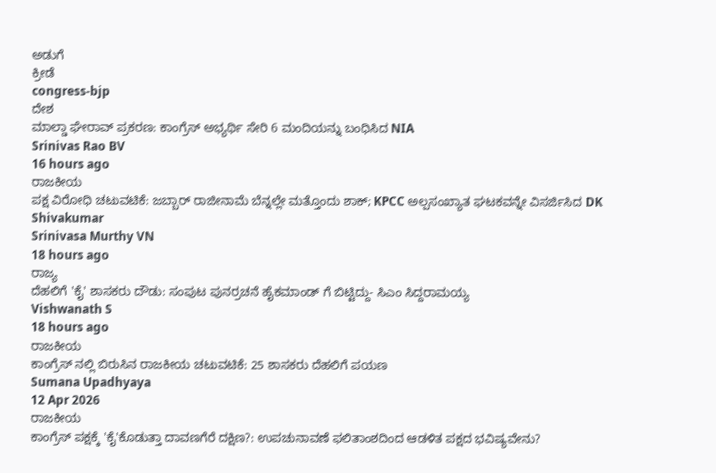ಅಡುಗೆ
ಕ್ರೀಡೆ
congress-bjp
ದೇಶ
ಮಾಲ್ಡಾ ಘೇರಾವ್ ಪ್ರಕರಣ: ಕಾಂಗ್ರೆಸ್ ಅಭ್ಯರ್ಥಿ ಸೇರಿ 6 ಮಂದಿಯನ್ನು ಬಂಧಿಸಿದ NIA
Srinivas Rao BV
16 hours ago
ರಾಜಕೀಯ
ಪಕ್ಷ ವಿರೋಧಿ ಚಟುವಟಿಕೆ: ಜಬ್ಬಾರ್ ರಾಜೀನಾಮೆ ಬೆನ್ನಲ್ಲೇ ಮತ್ತೊಂದು ಶಾಕ್; KPCC ಅಲ್ಪಸಂಖ್ಯಾತ ಘಟಕವನ್ನೇ ವಿಸರ್ಜಿಸಿದ DK Shivakumar
Srinivasa Murthy VN
18 hours ago
ರಾಜ್ಯ
ದೆಹಲಿಗೆ 'ಕೈ' ಶಾಸಕರು ದೌಡು: ಸಂಪುಟ ಪುನರ್ರಚನೆ ಹೈಕಮಾಂಡ್ ಗೆ ಬಿಟ್ಟಿದ್ದು- ಸಿಎಂ ಸಿದ್ದರಾಮಯ್ಯ
Vishwanath S
18 hours ago
ರಾಜಕೀಯ
ಕಾಂಗ್ರೆಸ್ ನಲ್ಲಿ ಬಿರುಸಿನ ರಾಜಕೀಯ ಚಟುವಟಿಕೆ: 25 ಶಾಸಕರು ದೆಹಲಿಗೆ ಪಯಣ
Sumana Upadhyaya
12 Apr 2026
ರಾಜಕೀಯ
ಕಾಂಗ್ರೆಸ್ ಪಕ್ಷಕ್ಕೆ 'ಕೈ'ಕೊಡುತ್ತಾ ದಾವಣಗೆರೆ ದಕ್ಷಿಣ?: ಉಪಚುನಾವಣೆ ಫಲಿತಾಂಶದಿಂದ ಆಡಳಿತ ಪಕ್ಷದ ಭವಿಷ್ಯವೇನು?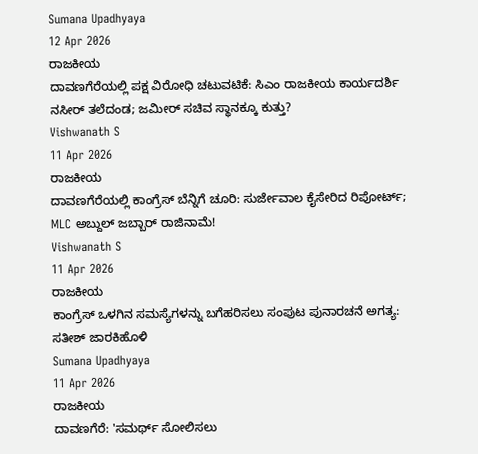Sumana Upadhyaya
12 Apr 2026
ರಾಜಕೀಯ
ದಾವಣಗೆರೆಯಲ್ಲಿ ಪಕ್ಷ ವಿರೋಧಿ ಚಟುವಟಿಕೆ: ಸಿಎಂ ರಾಜಕೀಯ ಕಾರ್ಯದರ್ಶಿ ನಸೀರ್ ತಲೆದಂಡ; ಜಮೀರ್ ಸಚಿವ ಸ್ಥಾನಕ್ಕೂ ಕುತ್ತು?
Vishwanath S
11 Apr 2026
ರಾಜಕೀಯ
ದಾವಣಗೆರೆಯಲ್ಲಿ ಕಾಂಗ್ರೆಸ್ ಬೆನ್ನಿಗೆ ಚೂರಿ: ಸುರ್ಜೇವಾಲ ಕೈಸೇರಿದ ರಿಪೋರ್ಟ್; MLC ಅಬ್ದುಲ್ ಜಬ್ಬಾರ್ ರಾಜಿನಾಮೆ!
Vishwanath S
11 Apr 2026
ರಾಜಕೀಯ
ಕಾಂಗ್ರೆಸ್ ಒಳಗಿನ ಸಮಸ್ಯೆಗಳನ್ನು ಬಗೆಹರಿಸಲು ಸಂಪುಟ ಪುನಾರಚನೆ ಅಗತ್ಯ: ಸತೀಶ್ ಜಾರಕಿಹೊಳಿ
Sumana Upadhyaya
11 Apr 2026
ರಾಜಕೀಯ
ದಾವಣಗೆರೆ: 'ಸಮರ್ಥ್ ಸೋಲಿಸಲು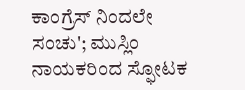ಕಾಂಗ್ರೆಸ್ ನಿಂದಲೇ ಸಂಚು'; ಮುಸ್ಲಿಂ ನಾಯಕರಿಂದ ಸ್ಫೋಟಕ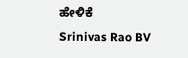ಹೇಳಿಕೆ
Srinivas Rao BV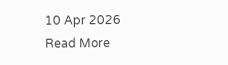10 Apr 2026
Read More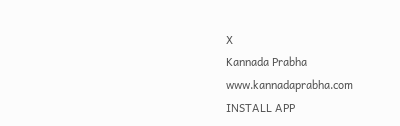X
Kannada Prabha
www.kannadaprabha.com
INSTALL APP